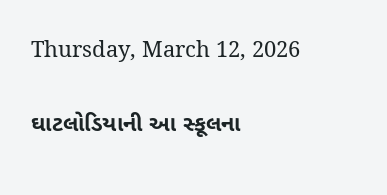Thursday, March 12, 2026

ઘાટલોડિયાની આ સ્કૂલના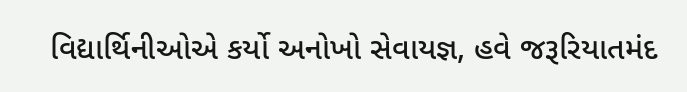વિદ્યાર્થિનીઓએ કર્યો અનોખો સેવાયજ્ઞ, હવે જરૂરિયાતમંદ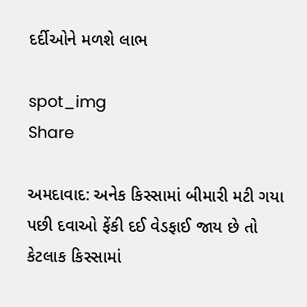દર્દીઓને મળશે લાભ

spot_img
Share

અમદાવાદ: અનેક કિસ્સામાં બીમારી મટી ગયા પછી દવાઓ ફેંકી દઈ વેડફાઈ જાય છે તો કેટલાક કિસ્સામાં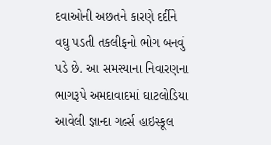દવાઓની અછતને કારણે દર્દીને વઘુ પડતી તકલીફનો ભોગ બનવું પડે છે. આ સમસ્યાના નિવારણના ભાગરૂપે અમદાવાદમાં ઘાટલોડિયા આવેલી જ્ઞાન્દા ગર્લ્સ હાઇસ્કૂલ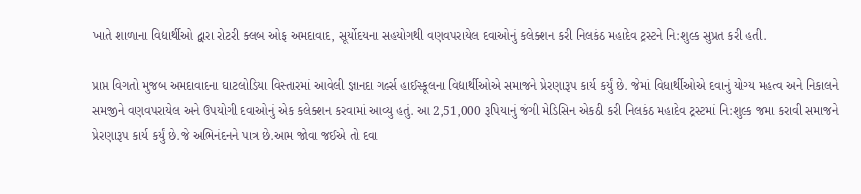ખાતે શાળાના વિદ્યાર્થીઓ દ્વારા રોટરી ક્લબ ઓફ અમદાવાદ, સૂર્યોદયના સહયોગથી વણવપરાયેલ દવાઓનું કલેક્શન કરી નિલકંઠ મહાદેવ ટ્રસ્ટને નિ:શુલ્ક સુપ્રત કરી હતી.

પ્રાપ્ત વિગતો મુજબ અમદાવાદના ઘાટલોડિયા વિસ્તારમાં આવેલી જ્ઞાનદા ગર્લ્સ હાઈસ્કૂલના વિદ્યાર્થીઓએ સમાજને પ્રેરણારૂપ કાર્ય કર્યું છે. જેમાં વિધાર્થીઓએ દવાનું યોગ્ય મહત્વ અને નિકાલને સમજીને વણવપરાયેલ અને ઉપયોગી દવાઓનું એક કલેક્શન કરવામાં આવ્યુ હતું. આ 2,51,000 રૂપિયાનું જંગી મેડિસિન એકઠી કરી નિલકંઠ મહાદેવ ટ્રસ્ટમાં નિ:શુલ્ક જમા કરાવી સમાજને પ્રેરણારૂપ કાર્ય કર્યું છે.જે અભિનંદનને પાત્ર છે.આમ જોવા જઈએ તો દવા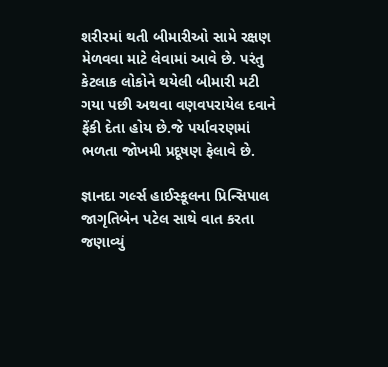શરીરમાં થતી બીમારીઓ સામે રક્ષણ મેળવવા માટે લેવામાં આવે છે. પરંતુ કેટલાક લોકોને થયેલી બીમારી મટી ગયા પછી અથવા વણવપરાયેલ દવાને ફેંકી દેતા હોય છે.જે પર્યાવરણમાં ભળતા જોખમી પ્રદૂષણ ફેલાવે છે.

જ્ઞાનદા ગર્લ્સ હાઈસ્કૂલના પ્રિન્સિપાલ જાગૃતિબેન પટેલ સાથે વાત કરતા જણાવ્યું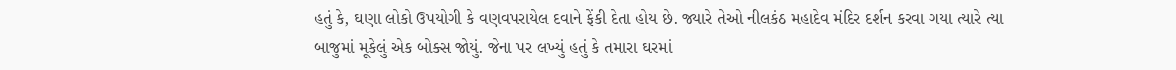હતું કે, ઘણા લોકો ઉપયોગી કે વણવપરાયેલ દવાને ફેંકી દેતા હોય છે. જ્યારે તેઓ નીલકંઠ મહાદેવ મંદિર દર્શન કરવા ગયા ત્યારે ત્યા બાજુમાં મૂકેલું એક બોક્સ જોયું. જેના પર લખ્યું હતું કે તમારા ઘરમાં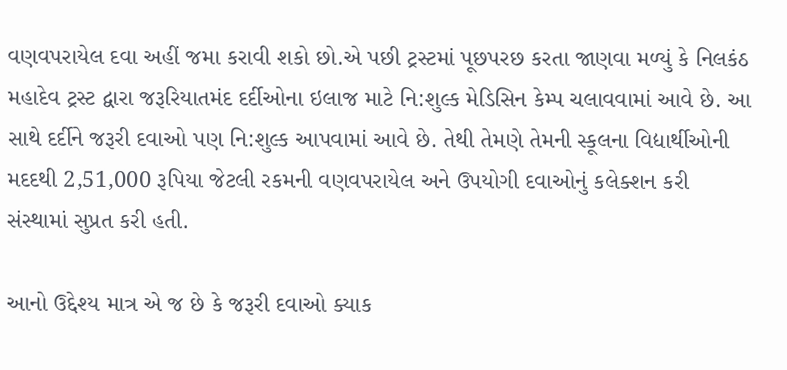વણવપરાયેલ દવા અહીં જમા કરાવી શકો છો.એ પછી ટ્રસ્ટમાં પૂછપરછ કરતા જાણવા મળ્યું કે નિલકંઠ મહાદેવ ટ્રસ્ટ દ્વારા જરૂરિયાતમંદ દર્દીઓના ઇલાજ માટે નિ:શુલ્ક મેડિસિન કેમ્પ ચલાવવામાં આવે છે. આ સાથે દર્દીને જરૂરી દવાઓ પણ નિ:શુલ્ક આપવામાં આવે છે. તેથી તેમણે તેમની સ્કૂલના વિદ્યાર્થીઓની મદદથી 2,51,000 રૂપિયા જેટલી રકમની વણવપરાયેલ અને ઉપયોગી દવાઓનું કલેક્શન કરી સંસ્થામાં સુપ્રત કરી હતી.

આનો ઉદ્દેશ્ય માત્ર એ જ છે કે જરૂરી દવાઓ ક્યાક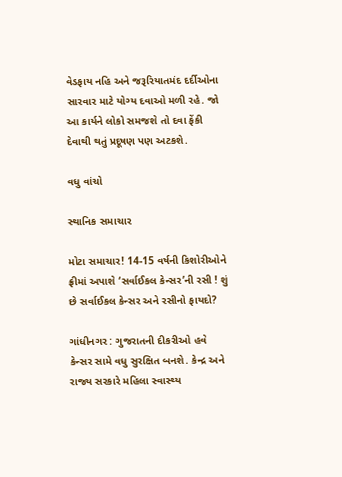વેડફાય નહિ અને જરૂરિયાતમંદ દર્દીઓના સારવાર માટે યોગ્ય દવાઓ મળી રહે. જો આ કાર્યને લોકો સમજશે તો દવા ફેંકી દેવાથી થતું પ્રદૂષણ પણ અટકશે.

વધુ વાંચો

સ્થાનિક સમાચાર

મોટા સમાચાર! 14-15 વર્ષની કિશોરીઓને ફ્રીમાં અપાશે ‘સર્વાઈકલ કેન્સર’ની રસી ! શું છે સર્વાઈકલ કેન્સર અને રસીનો ફાયદો?

ગાંધીનગર : ગુજરાતની દીકરીઓ હવે કેન્સર સામે વધુ સુરક્ષિત બનશે. કેન્દ્ર અને રાજ્ય સરકારે મહિલા સ્વાસ્થ્ય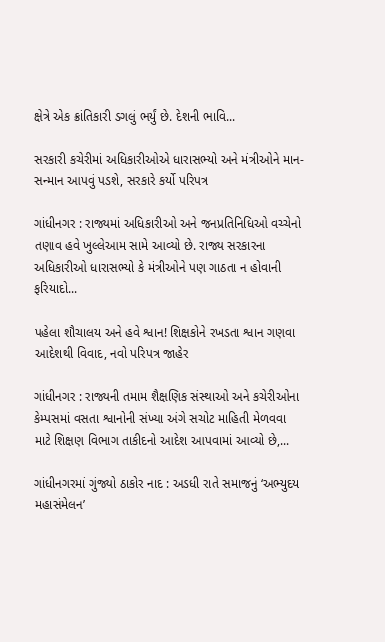ક્ષેત્રે એક ક્રાંતિકારી ડગલું ભર્યું છે. દેશની ભાવિ...

સરકારી કચેરીમાં અધિકારીઓએ ધારાસભ્યો અને મંત્રીઓને માન-સન્માન આપવું પડશે, સરકારે કર્યો પરિપત્ર

ગાંધીનગર : રાજ્યમાં અધિકારીઓ અને જનપ્રતિનિધિઓ વચ્ચેનો તણાવ હવે ખુલ્લેઆમ સામે આવ્યો છે. રાજ્ય સરકારના અધિકારીઓ ધારાસભ્યો કે મંત્રીઓને પણ ગાઠતા ન હોવાની ફરિયાદો...

પહેલા શૌચાલય અને હવે શ્વાન! શિક્ષકોને રખડતા શ્વાન ગણવા આદેશથી વિવાદ, નવો પરિપત્ર જાહેર

ગાંધીનગર : રાજ્યની તમામ શૈક્ષણિક સંસ્થાઓ અને કચેરીઓના કેમ્પસમાં વસતા શ્વાનોની સંખ્યા અંગે સચોટ માહિતી મેળવવા માટે શિક્ષણ વિભાગ તાકીદનો આદેશ આપવામાં આવ્યો છે,...

ગાંધીનગરમાં ગુંજ્યો ઠાકોર નાદ : અડધી રાતે સમાજનું ‘અભ્યુદય મહાસંમેલન’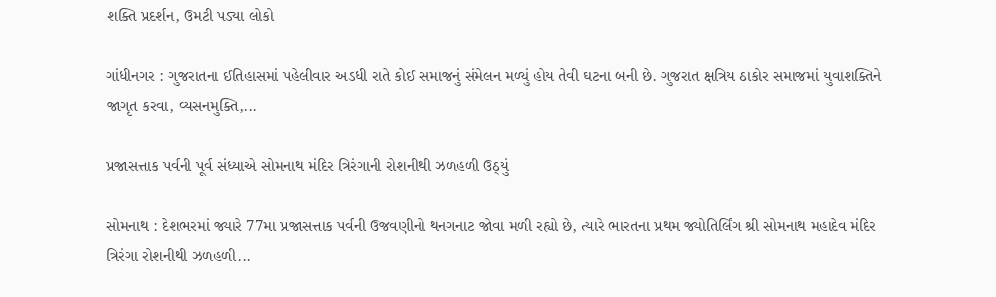શક્તિ પ્રદર્શન, ઉમટી પડ્યા લોકો

ગાંધીનગર : ગુજરાતના ઈતિહાસમાં પહેલીવાર અડધી રાતે કોઈ સમાજનું સંમેલન મળ્યું હોય તેવી ઘટના બની છે. ગુજરાત ક્ષત્રિય ઠાકોર સમાજમાં યુવાશક્તિને જાગૃત કરવા, વ્યસનમુક્તિ,...

પ્રજાસત્તાક પર્વની પૂર્વ સંધ્યાએ સોમનાથ મંદિર ત્રિરંગાની રોશનીથી ઝળહળી ઉઠ્યું

સોમનાથ : દેશભરમાં જ્યારે 77મા પ્રજાસત્તાક પર્વની ઉજવણીનો થનગનાટ જોવા મળી રહ્યો છે, ત્યારે ભારતના પ્રથમ જ્યોતિર્લિંગ શ્રી સોમનાથ મહાદેવ મંદિર ત્રિરંગા રોશનીથી ઝળહળી...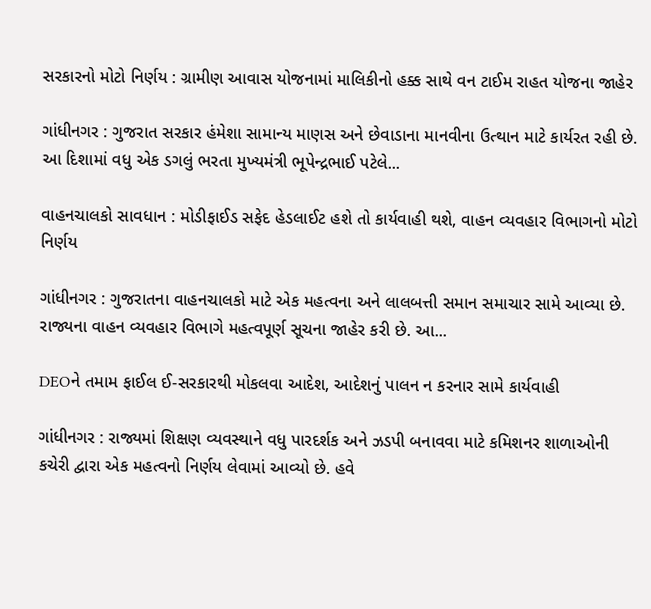સરકારનો મોટો નિર્ણય : ગ્રામીણ આવાસ યોજનામાં માલિકીનો હક્ક સાથે વન ટાઈમ રાહત યોજના જાહેર

ગાંધીનગર : ગુજરાત સરકાર હંમેશા સામાન્ય માણસ અને છેવાડાના માનવીના ઉત્થાન માટે કાર્યરત રહી છે. આ દિશામાં વધુ એક ડગલું ભરતા મુખ્યમંત્રી ભૂપેન્દ્રભાઈ પટેલે...

વાહનચાલકો સાવધાન : મોડીફાઈડ સફેદ હેડલાઈટ હશે તો કાર્યવાહી થશે, વાહન વ્યવહાર વિભાગનો મોટો નિર્ણય

ગાંધીનગર : ગુજરાતના વાહનચાલકો માટે એક મહત્વના અને લાલબત્તી સમાન સમાચાર સામે આવ્યા છે. રાજ્યના વાહન વ્યવહાર વિભાગે મહત્વપૂર્ણ સૂચના જાહેર કરી છે. આ...

DEOને તમામ ફાઈલ ઈ-સરકારથી મોકલવા આદેશ, આદેશનું પાલન ન કરનાર સામે કાર્યવાહી

ગાંધીનગર : રાજ્યમાં શિક્ષણ વ્યવસ્થાને વધુ પારદર્શક અને ઝડપી બનાવવા માટે કમિશનર શાળાઓની કચેરી દ્વારા એક મહત્વનો નિર્ણય લેવામાં આવ્યો છે. હવે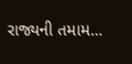રાજ્યની તમામ...